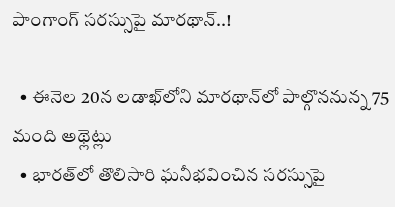పాంగాంగ్‌ సరస్సుపై మారథాన్..!

  • ఈనెల 20న లడాఖ్‌లోని మారథాన్‌లో పాల్గొననున్న 75 మంది అథ్లెట్లు
  • భారత్‌లో తొలిసారి ఘనీభవించిన సరస్సుపై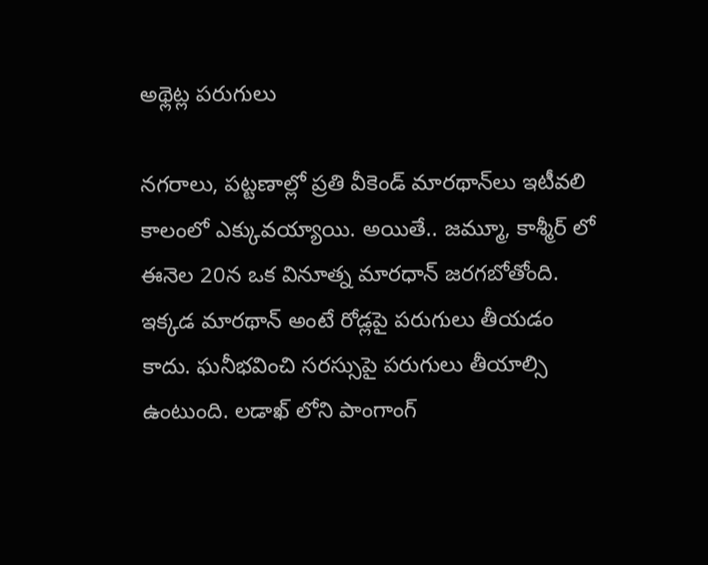అథ్లెట్ల పరుగులు

నగరాలు, పట్టణాల్లో ప్రతి వీకెండ్ మారథాన్‌లు ఇటీవలి కాలంలో ఎక్కువయ్యాయి. అయితే.. జమ్మూ, కాశ్మీర్ లో ఈనెల 20న ఒక వినూత్న మారధాన్ జరగబోతోంది. ఇక్కడ మారథాన్ అంటే రోడ్లపై పరుగులు తీయడం కాదు. ఘనీభవించి సరస్సుపై పరుగులు తీయాల్సి ఉంటుంది. లడాఖ్‌ లోని పాంగాంగ్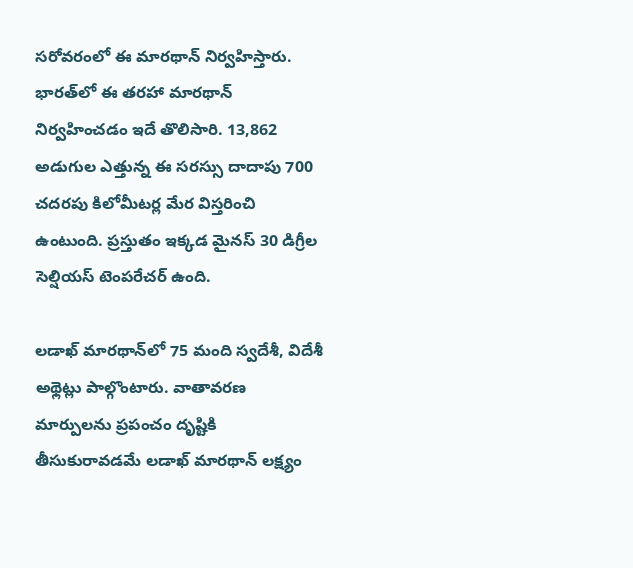సరోవరంలో ఈ మారథాన్ నిర్వహిస్తారు. భారత్‌లో ఈ తరహా మారథాన్ నిర్వహించడం ఇదే తొలిసారి. 13,862 అడుగుల ఎత్తున్న ఈ సరస్సు దాదాపు 700 చదరపు కిలోమీటర్ల మేర విస్తరించి ఉంటుంది. ప్రస్తుతం ఇక్కడ మైనస్ 30 డిగ్రీల సెల్షియస్ టెంపరేచర్ ఉంది.

లడాఖ్‌ మారథాన్‌లో 75 మంది స్వదేశీ, విదేశీ అథ్లెట్లు పాల్గొంటారు. వాతావరణ మార్పులను ప్రపంచం దృష్టికి తీసుకురావడమే లడాఖ్‌ మారథాన్ లక్ష్యం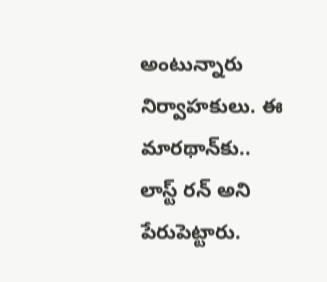అంటున్నారు నిర్వాహకులు. ఈ మారథాన్‌కు.. లాస్ట్ రన్ అని పేరుపెట్టారు.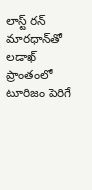లాస్ట్ రన్ మారధాన్‌తో లడాఖ్ ప్రాంతంలో టూరిజం పెరిగే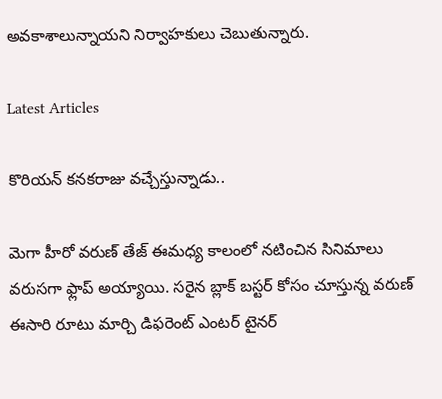అవకాశాలున్నాయని నిర్వాహకులు చెబుతున్నారు.

Latest Articles

కొరియన్ కనకరాజు వచ్చేస్తున్నాడు..

మెగా హీరో వరుణ్ తేజ్ ఈమధ్య కాలంలో నటించిన సినిమాలు వరుసగా ఫ్లాప్ అయ్యాయి. సరైన బ్లాక్ బస్టర్ కోసం చూస్తున్న వరుణ్ ఈసారి రూటు మార్చి డిఫరెంట్ ఎంటర్ టైనర్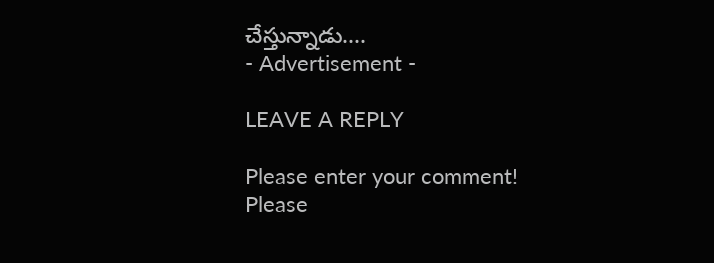చేస్తున్నాడు....
- Advertisement -

LEAVE A REPLY

Please enter your comment!
Please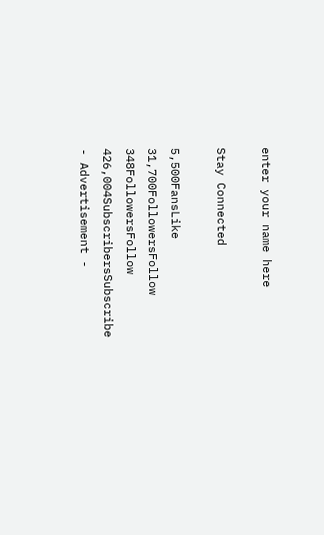enter your name here

Stay Connected

5,500FansLike
31,700FollowersFollow
348FollowersFollow
426,004SubscribersSubscribe
- Advertisement -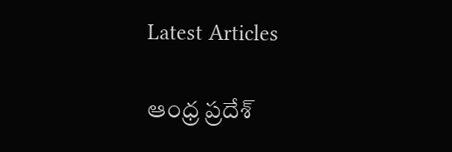Latest Articles

ఆంధ్ర ప్రదేశ్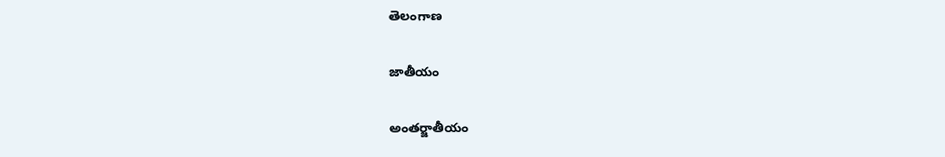తెలంగాణ

జాతీయం

అంతర్జాతీయం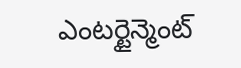ఎంటర్టైన్మెంట్